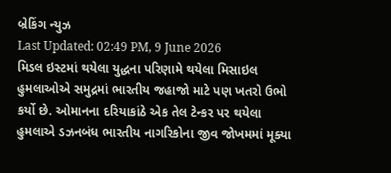બ્રેકિંગ ન્યુઝ
Last Updated: 02:49 PM, 9 June 2026
મિડલ ઇસ્ટમાં થયેલા યુદ્ધના પરિણામે થયેલા મિસાઇલ હુમલાઓએ સમુદ્રમાં ભારતીય જહાજો માટે પણ ખતરો ઉભો કર્યો છે. ઓમાનના દરિયાકાંઠે એક તેલ ટેન્કર પર થયેલા હુમલાએ ડઝનબંધ ભારતીય નાગરિકોના જીવ જોખમમાં મૂક્યા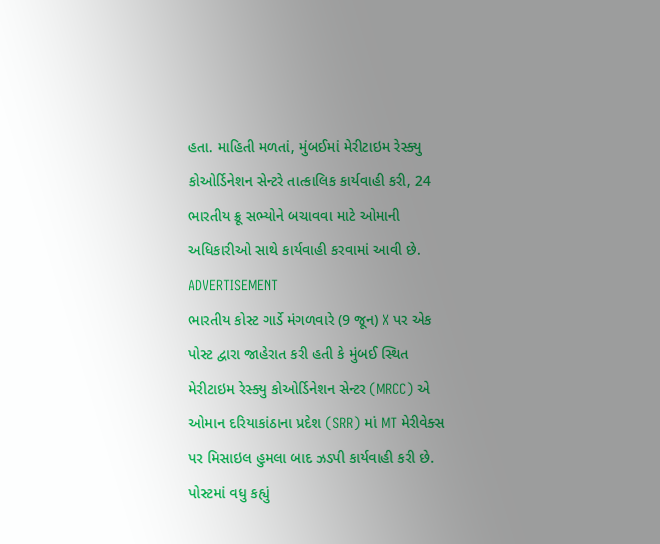હતા. માહિતી મળતાં, મુંબઈમાં મેરીટાઇમ રેસ્ક્યુ કોઓર્ડિનેશન સેન્ટરે તાત્કાલિક કાર્યવાહી કરી, 24 ભારતીય ક્રૂ સભ્યોને બચાવવા માટે ઓમાની અધિકારીઓ સાથે કાર્યવાહી કરવામાં આવી છે.
ADVERTISEMENT
ભારતીય કોસ્ટ ગાર્ડે મંગળવારે (9 જૂન) X પર એક પોસ્ટ દ્વારા જાહેરાત કરી હતી કે મુંબઈ સ્થિત મેરીટાઇમ રેસ્ક્યુ કોઓર્ડિનેશન સેન્ટર (MRCC) એ ઓમાન દરિયાકાંઠાના પ્રદેશ (SRR) માં MT મેરીવેક્સ પર મિસાઇલ હુમલા બાદ ઝડપી કાર્યવાહી કરી છે. પોસ્ટમાં વધુ કહ્યું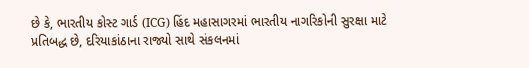છે કે, ભારતીય કોસ્ટ ગાર્ડ (ICG) હિંદ મહાસાગરમાં ભારતીય નાગરિકોની સુરક્ષા માટે પ્રતિબદ્ધ છે, દરિયાકાંઠાના રાજ્યો સાથે સંકલનમાં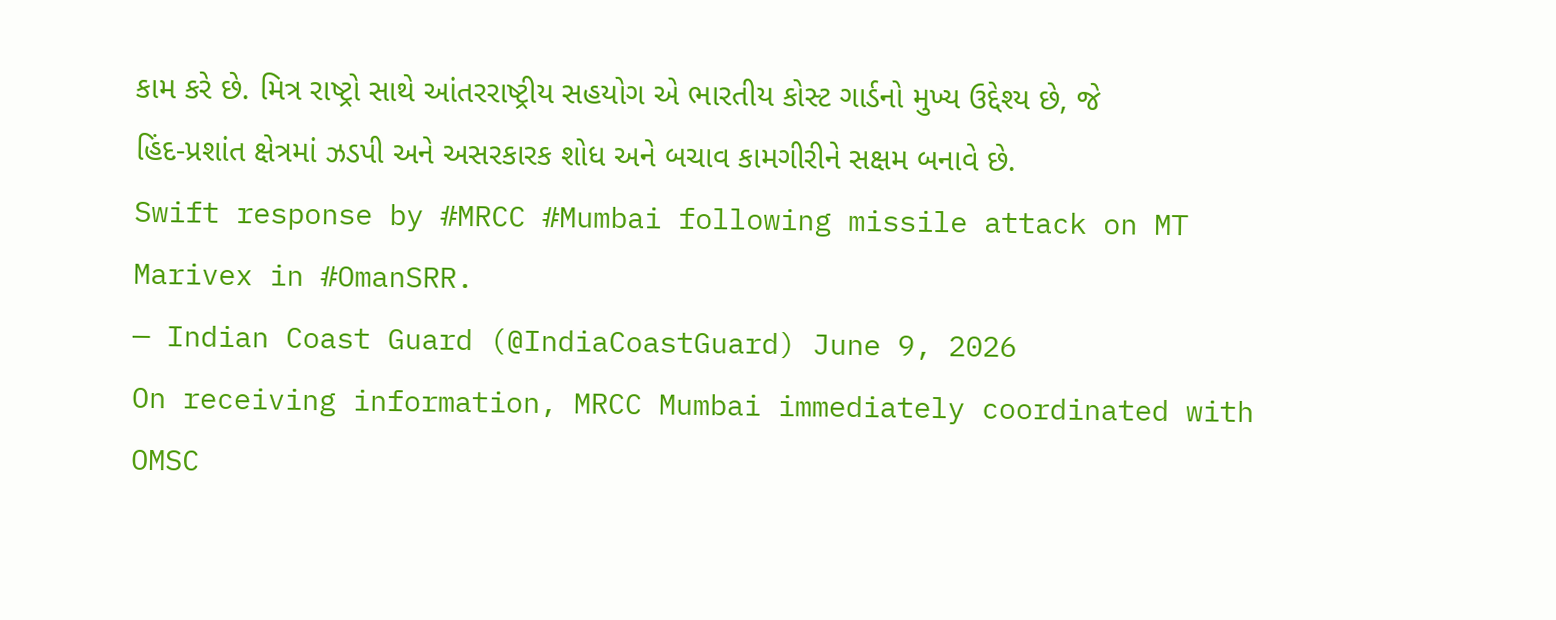કામ કરે છે. મિત્ર રાષ્ટ્રો સાથે આંતરરાષ્ટ્રીય સહયોગ એ ભારતીય કોસ્ટ ગાર્ડનો મુખ્ય ઉદ્દેશ્ય છે, જે હિંદ-પ્રશાંત ક્ષેત્રમાં ઝડપી અને અસરકારક શોધ અને બચાવ કામગીરીને સક્ષમ બનાવે છે.
Swift response by #MRCC #Mumbai following missile attack on MT Marivex in #OmanSRR.
— Indian Coast Guard (@IndiaCoastGuard) June 9, 2026
On receiving information, MRCC Mumbai immediately coordinated with OMSC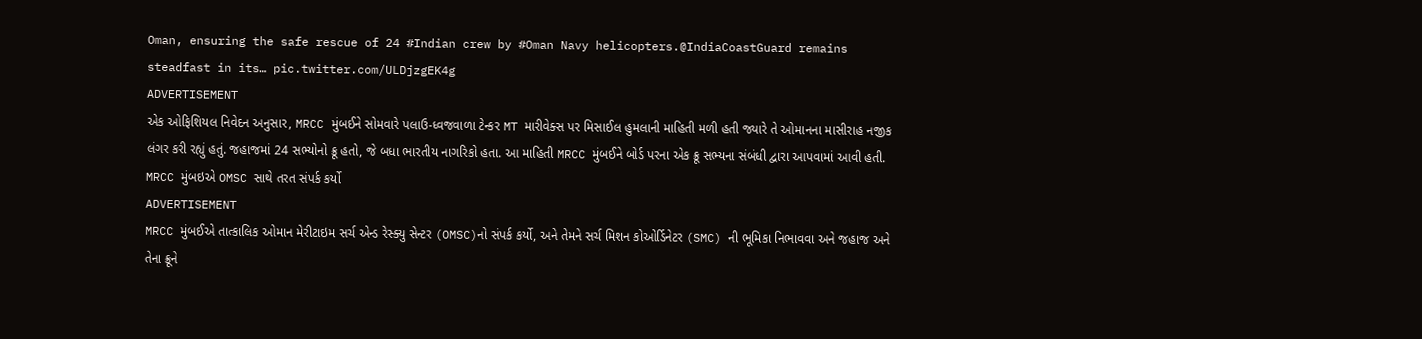Oman, ensuring the safe rescue of 24 #Indian crew by #Oman Navy helicopters.@IndiaCoastGuard remains steadfast in its… pic.twitter.com/ULDjzgEK4g
ADVERTISEMENT
એક ઓફિશિયલ નિવેદન અનુસાર, MRCC મુંબઈને સોમવારે પલાઉ-ધ્વજવાળા ટેન્કર MT મારીવેક્સ પર મિસાઈલ હુમલાની માહિતી મળી હતી જ્યારે તે ઓમાનના માસીરાહ નજીક લંગર કરી રહ્યું હતું. જહાજમાં 24 સભ્યોનો ક્રૂ હતો, જે બધા ભારતીય નાગરિકો હતા. આ માહિતી MRCC મુંબઈને બોર્ડ પરના એક ક્રૂ સભ્યના સંબંધી દ્વારા આપવામાં આવી હતી.
MRCC મુંબઇએ OMSC સાથે તરત સંપર્ક કર્યો
ADVERTISEMENT
MRCC મુંબઈએ તાત્કાલિક ઓમાન મેરીટાઇમ સર્ચ એન્ડ રેસ્ક્યુ સેન્ટર (OMSC)નો સંપર્ક કર્યો, અને તેમને સર્ચ મિશન કોઓર્ડિનેટર (SMC) ની ભૂમિકા નિભાવવા અને જહાજ અને તેના ક્રૂને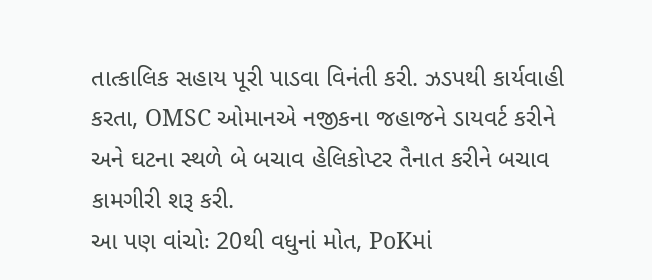તાત્કાલિક સહાય પૂરી પાડવા વિનંતી કરી. ઝડપથી કાર્યવાહી કરતા, OMSC ઓમાનએ નજીકના જહાજને ડાયવર્ટ કરીને અને ઘટના સ્થળે બે બચાવ હેલિકોપ્ટર તૈનાત કરીને બચાવ કામગીરી શરૂ કરી.
આ પણ વાંચોઃ 20થી વધુનાં મોત, PoKમાં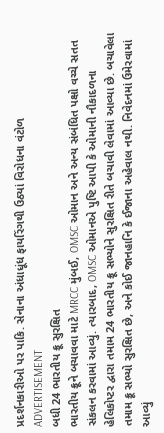પ્રદર્શનકારીઓ પર પાકિ. સેનાના અંધાધૂંધ ફાયરિંગથી ઉઠ્યાં વિરોધના વંટોળ
ADVERTISEMENT
બધી 24 ભારતીય ક્રૂ સુરક્ષિત
ભારતીય ક્રૂને બચાવવા માટે MRCC મુંબઈ, OMSC ઓમાન અને અન્ય સંબંધિત પક્ષો વચ્ચે સતત સંકલન કરવામાં આવ્યું. ત્યારબાદ, OMSC ઓમાનએ પુષ્ટિ આપી કે ઓમાની નૌકાદળના હેલિકોપ્ટર દ્વારા તમામ 24 ભારતીય ક્રૂ સભ્યોને સુરક્ષિત રીતે બચાવી લેવામાં આવ્યા છે. બચાવેલા તમામ ક્રૂ સભ્યો સુરક્ષિત છે, અને કોઈ જાનહાનિ કે ઈજાના અહેવાલ નથી. નિવેદનમાં ઉમેરવામાં આવ્યું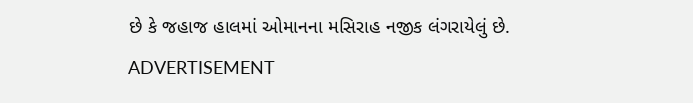છે કે જહાજ હાલમાં ઓમાનના મસિરાહ નજીક લંગરાયેલું છે.
ADVERTISEMENT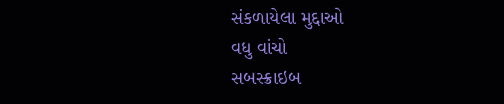સંકળાયેલા મુદ્દાઓ
વધુ વાંચો
સબસ્ક્રાઇબ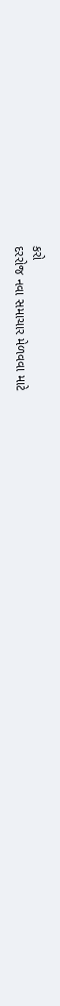કરો
દરરોજ નવા સમાચાર મેળવવા માટે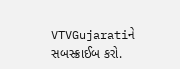VTVGujaratiને સબસ્ક્રાઈબ કરો.